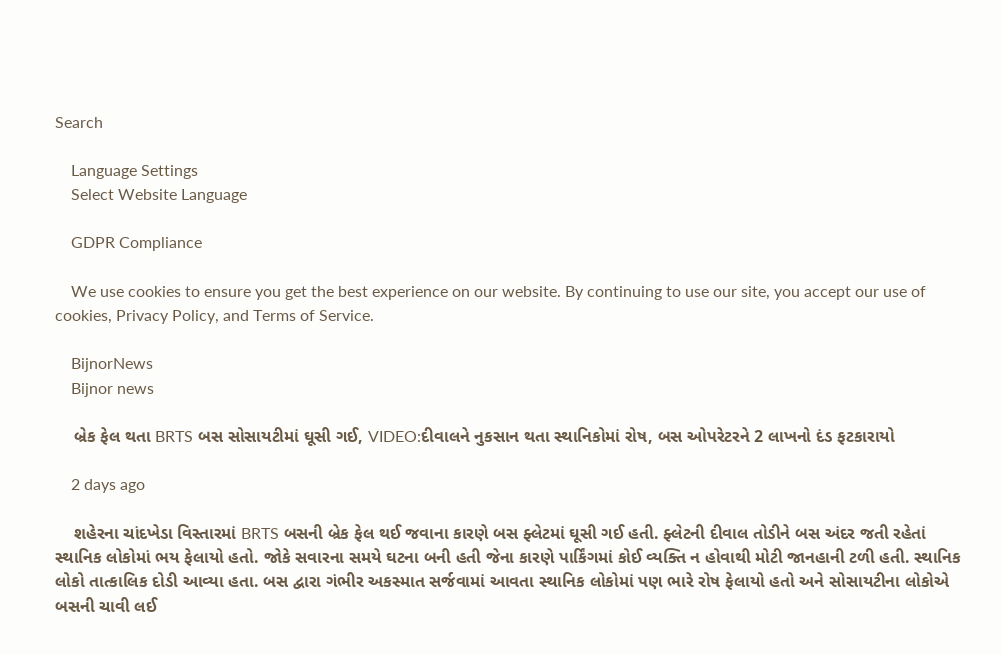Search

    Language Settings
    Select Website Language

    GDPR Compliance

    We use cookies to ensure you get the best experience on our website. By continuing to use our site, you accept our use of cookies, Privacy Policy, and Terms of Service.

    BijnorNews
    Bijnor news

    બ્રેક ફેલ થતા BRTS બસ સોસાયટીમાં ઘૂસી ગઈ, VIDEO:દીવાલને નુકસાન થતા સ્થાનિકોમાં રોષ, બસ ઓપરેટરને 2 લાખનો દંડ ફટકારાયો

    2 days ago

    શહેરના ચાંદખેડા વિસ્તારમાં BRTS બસની બ્રેક ફેલ થઈ જવાના કારણે બસ ફ્લેટમાં ઘૂસી ગઈ હતી. ફ્લેટની દીવાલ તોડીને બસ અંદર જતી રહેતાં સ્થાનિક લોકોમાં ભય ફેલાયો હતો. જોકે સવારના સમયે ઘટના બની હતી જેના કારણે પાર્કિંગમાં કોઈ વ્યક્તિ ન હોવાથી મોટી જાનહાની ટળી હતી. સ્થાનિક લોકો તાત્કાલિક દોડી આવ્યા હતા. બસ દ્વારા ગંભીર અકસ્માત સર્જવામાં આવતા સ્થાનિક લોકોમાં પણ ભારે રોષ ફેલાયો હતો અને સોસાયટીના લોકોએ બસની ચાવી લઈ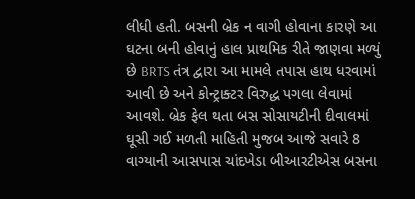લીધી હતી. બસની બ્રેક ન વાગી હોવાના કારણે આ ઘટના બની હોવાનું હાલ પ્રાથમિક રીતે જાણવા મળ્યું છે BRTS તંત્ર દ્વારા આ મામલે તપાસ હાથ ધરવામાં આવી છે અને કોન્ટ્રાક્ટર વિરુદ્ધ પગલા લેવામાં આવશે. બ્રેક ફેલ થતા બસ સોસાયટીની દીવાલમાં ઘૂસી ગઈ મળતી માહિતી મુજબ આજે સવારે 8 વાગ્યાની આસપાસ ચાંદખેડા બીઆરટીએસ બસના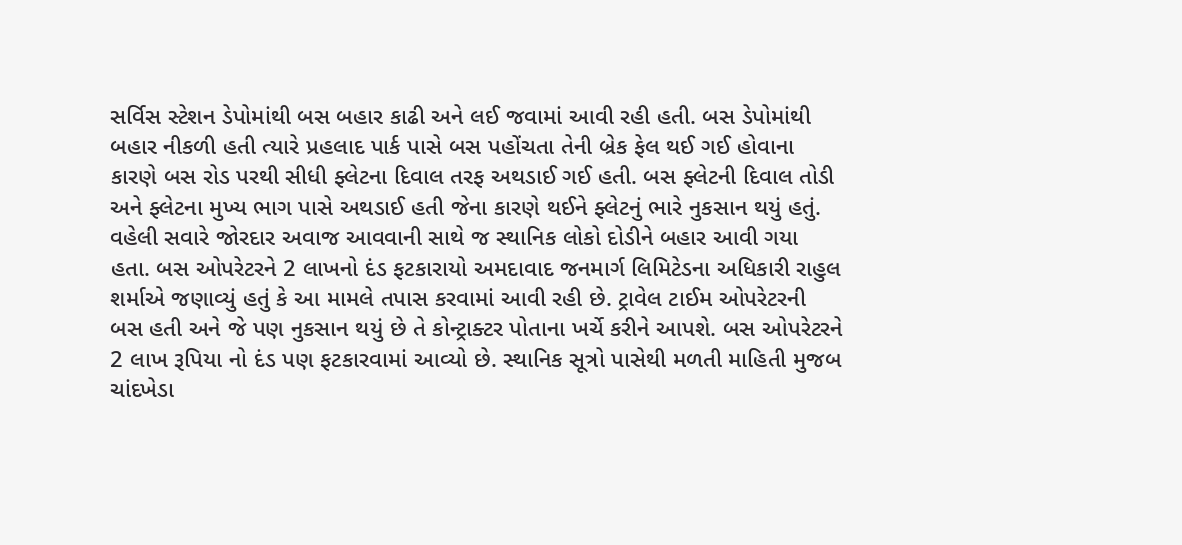સર્વિસ સ્ટેશન ડેપોમાંથી બસ બહાર કાઢી અને લઈ જવામાં આવી રહી હતી. બસ ડેપોમાંથી બહાર નીકળી હતી ત્યારે પ્રહલાદ પાર્ક પાસે બસ પહોંચતા તેની બ્રેક ફેલ થઈ ગઈ હોવાના કારણે બસ રોડ પરથી સીધી ફ્લેટના દિવાલ તરફ અથડાઈ ગઈ હતી. બસ ફ્લેટની દિવાલ તોડી અને ફ્લેટના મુખ્ય ભાગ પાસે અથડાઈ હતી જેના કારણે થઈને ફ્લેટનું ભારે નુકસાન થયું હતું. વહેલી સવારે જોરદાર અવાજ આવવાની સાથે જ સ્થાનિક લોકો દોડીને બહાર આવી ગયા હતા. બસ ઓપરેટરને 2 લાખનો દંડ ફટકારાયો અમદાવાદ જનમાર્ગ લિમિટેડના અધિકારી રાહુલ શર્માએ જણાવ્યું હતું કે આ મામલે તપાસ કરવામાં આવી રહી છે. ટ્રાવેલ ટાઈમ ઓપરેટરની બસ હતી અને જે પણ નુકસાન થયું છે તે કોન્ટ્રાક્ટર પોતાના ખર્ચે કરીને આપશે. બસ ઓપરેટરને 2 લાખ રૂપિયા નો દંડ પણ ફટકારવામાં આવ્યો છે. સ્થાનિક સૂત્રો પાસેથી મળતી માહિતી મુજબ ચાંદખેડા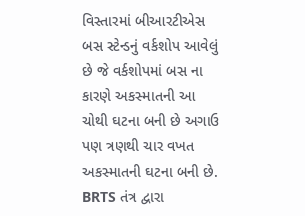વિસ્તારમાં બીઆરટીએસ બસ સ્ટેન્ડનું વર્કશોપ આવેલું છે જે વર્કશોપમાં બસ ના કારણે અકસ્માતની આ ચોથી ઘટના બની છે અગાઉ પણ ત્રણથી ચાર વખત અકસ્માતની ઘટના બની છે. BRTS તંત્ર દ્વારા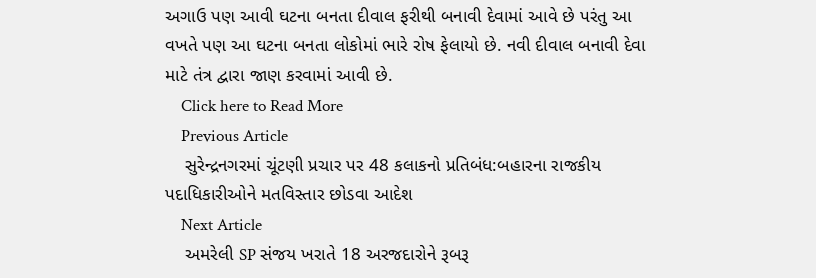અગાઉ પણ આવી ઘટના બનતા દીવાલ ફરીથી બનાવી દેવામાં આવે છે પરંતુ આ વખતે પણ આ ઘટના બનતા લોકોમાં ભારે રોષ ફેલાયો છે. નવી દીવાલ બનાવી દેવા માટે તંત્ર દ્વારા જાણ કરવામાં આવી છે.
    Click here to Read More
    Previous Article
    સુરેન્દ્રનગરમાં ચૂંટણી પ્રચાર પર 48 કલાકનો પ્રતિબંધ:બહારના રાજકીય પદાધિકારીઓને મતવિસ્તાર છોડવા આદેશ
    Next Article
    અમરેલી SP સંજય ખરાતે 18 અરજદારોને રૂબરૂ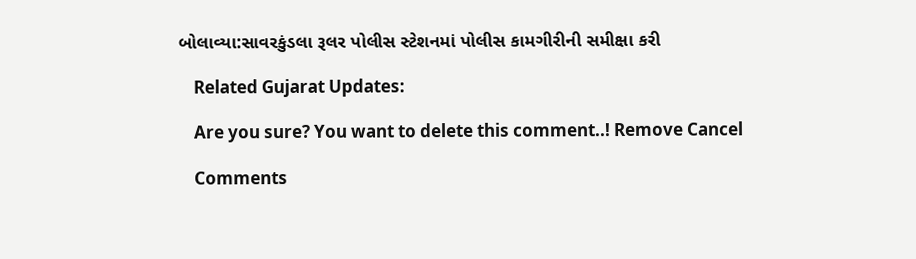બોલાવ્યા:સાવરકુંડલા રૂલર પોલીસ સ્ટેશનમાં પોલીસ કામગીરીની સમીક્ષા કરી

    Related Gujarat Updates:

    Are you sure? You want to delete this comment..! Remove Cancel

    Comments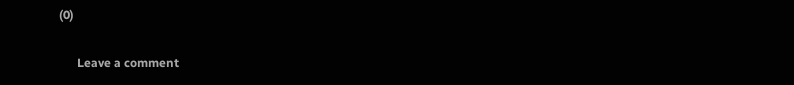(0)

      Leave a comment